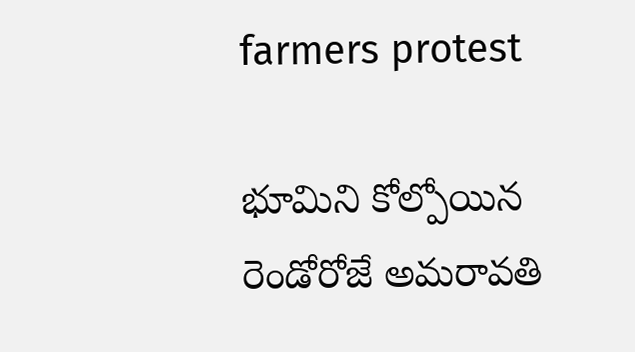farmers protest

భూమిని కోల్పోయిన రెండోరోజే అమరావతి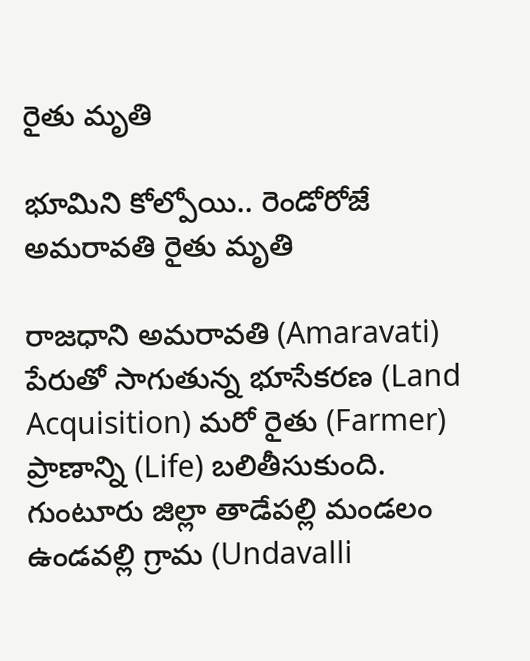రైతు మృతి

భూమిని కోల్పోయి.. రెండోరోజే అమరావతి రైతు మృతి

రాజధాని అమరావతి (Amaravati) పేరుతో సాగుతున్న భూసేకరణ (Land Acquisition) మరో రైతు (Farmer) ప్రాణాన్ని (Life) బలితీసుకుంది. గుంటూరు జిల్లా తాడేపల్లి మండలం ఉండవల్లి గ్రామ (Undavalli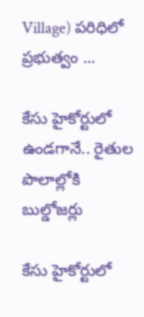Village) పరిధిలో ప్రభుత్వం ...

కేసు హైకోర్టులో ఉండగానే.. రైతుల పొలాల్లోకి బుల్డోజర్లు

కేసు హైకోర్టులో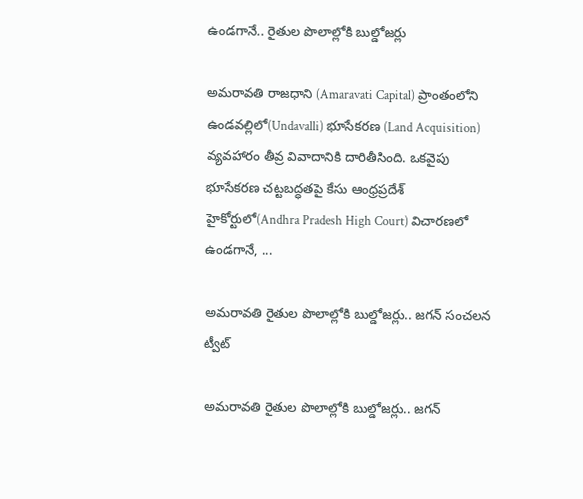ఉండగానే.. రైతుల పొలాల్లోకి బుల్డోజర్లు

అమరావతి రాజధాని (Amaravati Capital) ప్రాంతంలోని ఉండవల్లిలో(Undavalli) భూసేకరణ (Land Acquisition) వ్యవహారం తీవ్ర వివాదానికి దారితీసింది. ఒకవైపు భూసేకరణ చట్టబద్ధతపై కేసు ఆంధ్రప్రదేశ్ హైకోర్టులో(Andhra Pradesh High Court) విచారణలో ఉండగానే, ...

అమరావతి రైతుల పొలాల్లోకి బుల్డోజ‌ర్లు.. జగన్ సంచ‌ల‌న ట్వీట్‌

అమరావతి రైతుల పొలాల్లోకి బుల్డోజ‌ర్లు.. జగన్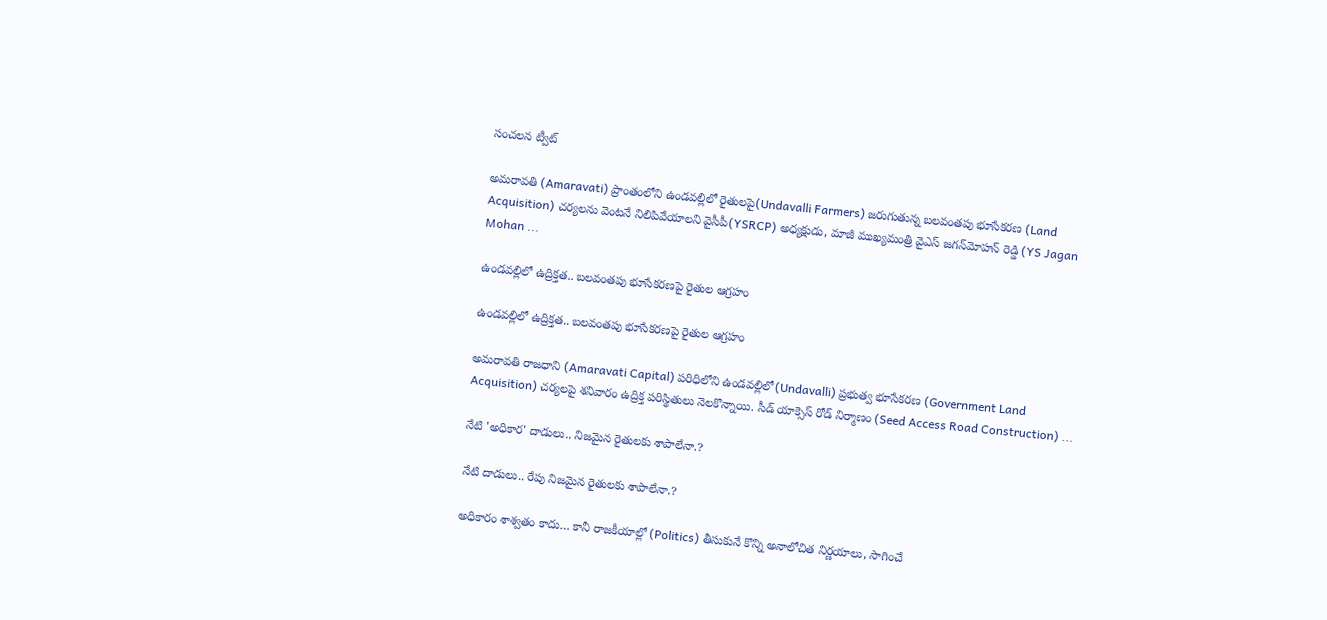సంచ‌ల‌న ట్వీట్‌

అమరావతి (Amaravati) ప్రాంతంలోని ఉండవల్లిలో రైతులపై(Undavalli Farmers) జరుగుతున్న బలవంతపు భూసేకరణ (Land Acquisition) చర్యలను వెంటనే నిలిపివేయాలని వైసీపీ(YSRCP) అధ్యక్షుడు, మాజీ ముఖ్యమంత్రి వైఎస్ జగన్‌మోహన్ రెడ్డి (YS Jagan Mohan ...

ఉండవల్లిలో ఉద్రిక్తత.. బ‌ల‌వంత‌పు భూసేకరణపై రైతుల ఆగ్ర‌హం

ఉండవల్లిలో ఉద్రిక్తత.. బ‌ల‌వంత‌పు భూసేకరణపై రైతుల ఆగ్ర‌హం

అమరావతి రాజధాని (Amaravati Capital) పరిధిలోని ఉండవల్లిలో(Undavalli) ప్రభుత్వ భూసేకరణ (Government Land Acquisition) చర్యలపై శనివారం ఉద్రిక్త పరిస్థితులు నెలకొన్నాయి. సీడ్ యాక్సెస్ రోడ్ నిర్మాణం (Seed Access Road Construction) ...

నేటి 'అధికార' దాడులు.. నిజ‌మైన రైతుల‌కు శాపాలేనా.?

నేటి దాడులు.. రేపు నిజ‌మైన రైతుల‌కు శాపాలేనా.?

అధికారం శాశ్వతం కాదు… కానీ రాజకీయాల్లో (Politics) తీసుకునే కొన్ని అనాలోచిత నిర్ణయాలు, సాగించే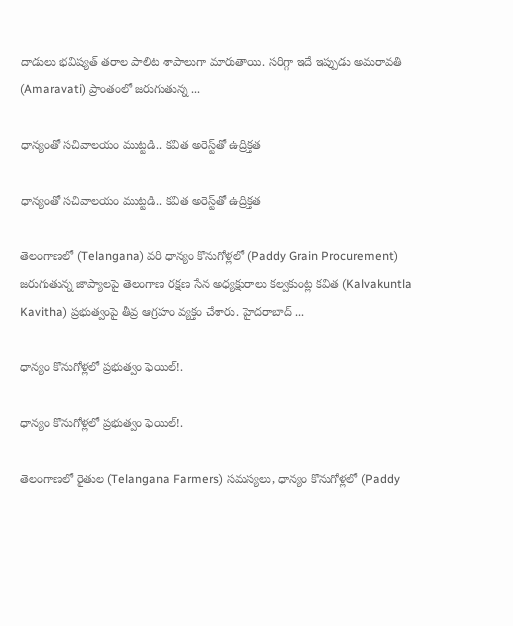దాడులు భవిష్యత్ తరాల పాలిట శాపాలుగా మారుతాయి. సరిగ్గా ఇదే ఇప్పుడు అమరావతి (Amaravati) ప్రాంతంలో జరుగుతున్న ...

ధాన్యంతో సచివాలయం ముట్టడి.. కవిత అరెస్ట్‌తో ఉద్రిక్తత

ధాన్యంతో సచివాలయం ముట్టడి.. కవిత అరెస్ట్‌తో ఉద్రిక్తత

తెలంగాణలో (Telangana) వరి ధాన్యం కొనుగోళ్లలో (Paddy Grain Procurement) జరుగుతున్న జాప్యాలపై తెలంగాణ రక్షణ సేన అధ్యక్షురాలు కల్వకుంట్ల కవిత (Kalvakuntla Kavitha) ప్రభుత్వంపై తీవ్ర ఆగ్రహం వ్యక్తం చేశారు. హైదరాబాద్ ...

ధాన్యం కొనుగోళ్లలో ప్రభుత్వం ఫెయిల్!.

ధాన్యం కొనుగోళ్లలో ప్రభుత్వం ఫెయిల్!.

తెలంగాణలో రైతుల (Telangana Farmers) సమస్యలు, ధాన్యం కొనుగోళ్లలో (Paddy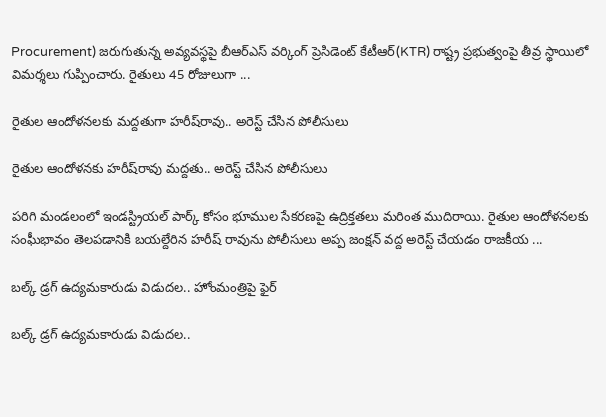Procurement) జరుగుతున్న అవ్యవస్థపై బీఆర్ఎస్ వర్కింగ్ ప్రెసిడెంట్ కేటీఆర్(KTR) రాష్ట్ర ప్రభుత్వంపై తీవ్ర స్థాయిలో విమర్శలు గుప్పించారు. రైతులు 45 రోజులుగా ...

రైతుల ఆందోళనలకు మద్దతుగా హరీష్‌రావు.. అరెస్ట్ చేసిన పోలీసులు

రైతుల ఆందోళనకు హరీష్‌రావు మద్దతు.. అరెస్ట్ చేసిన పోలీసులు

పరిగి మండలంలో ఇండస్ట్రియల్ పార్క్ కోసం భూముల సేకరణపై ఉద్రిక్తతలు మరింత ముదిరాయి. రైతుల ఆందోళనలకు సంఘీభావం తెలపడానికి బయల్దేరిన హరీష్ రావును పోలీసులు అప్ప జంక్షన్ వద్ద అరెస్ట్ చేయడం రాజకీయ ...

బల్క్ డ్రగ్ ఉద్యమకారుడు విడుదల.. హోంమంత్రిపై ఫైర్

బల్క్ డ్రగ్ ఉద్యమకారుడు విడుదల..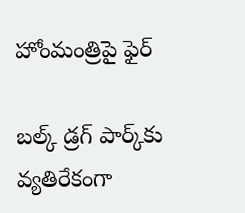హోంమంత్రిపై ఫైర్

బల్క్ డ్రగ్ పార్క్‌కు వ్యతిరేకంగా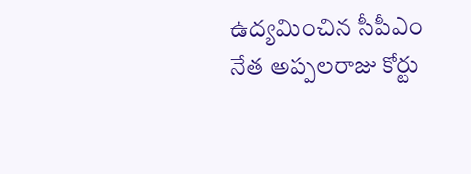ఉద్యమించిన సీపీఎం నేత అప్పలరాజు కోర్టు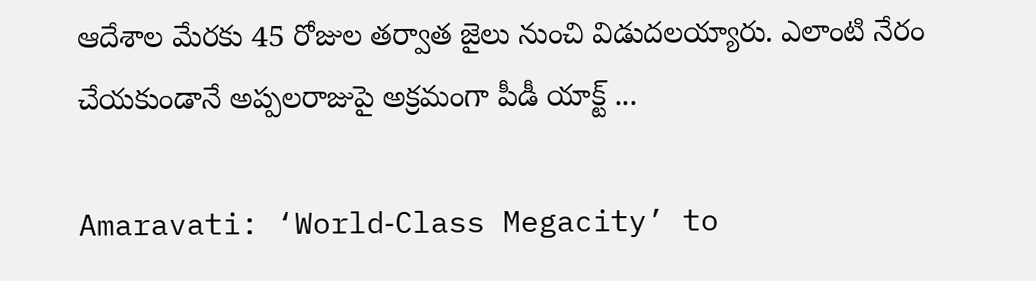ఆదేశాల మేరకు 45 రోజుల తర్వాత జైలు నుంచి విడుదలయ్యారు. ఎలాంటి నేరం చేయకుండానే అప్పలరాజుపై అక్రమంగా పీడీ యాక్ట్ ...

Amaravati: ‘World‑Class Megacity’ to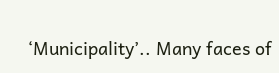‘Municipality’.. Many faces of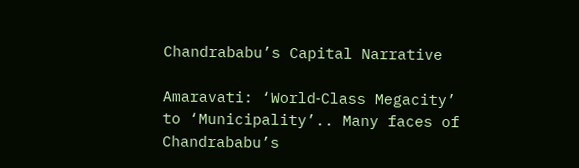Chandrababu’s Capital Narrative

Amaravati: ‘World‑Class Megacity’ to ‘Municipality’.. Many faces of Chandrababu’s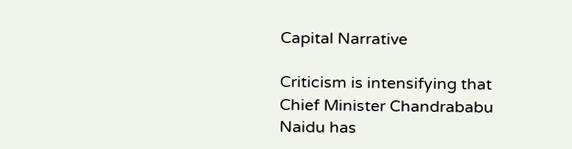Capital Narrative

Criticism is intensifying that Chief Minister Chandrababu Naidu has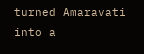turned Amaravati into a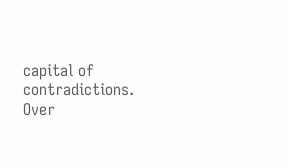capital of contradictions. Over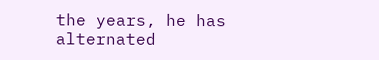the years, he has alternated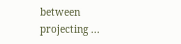between projecting ...